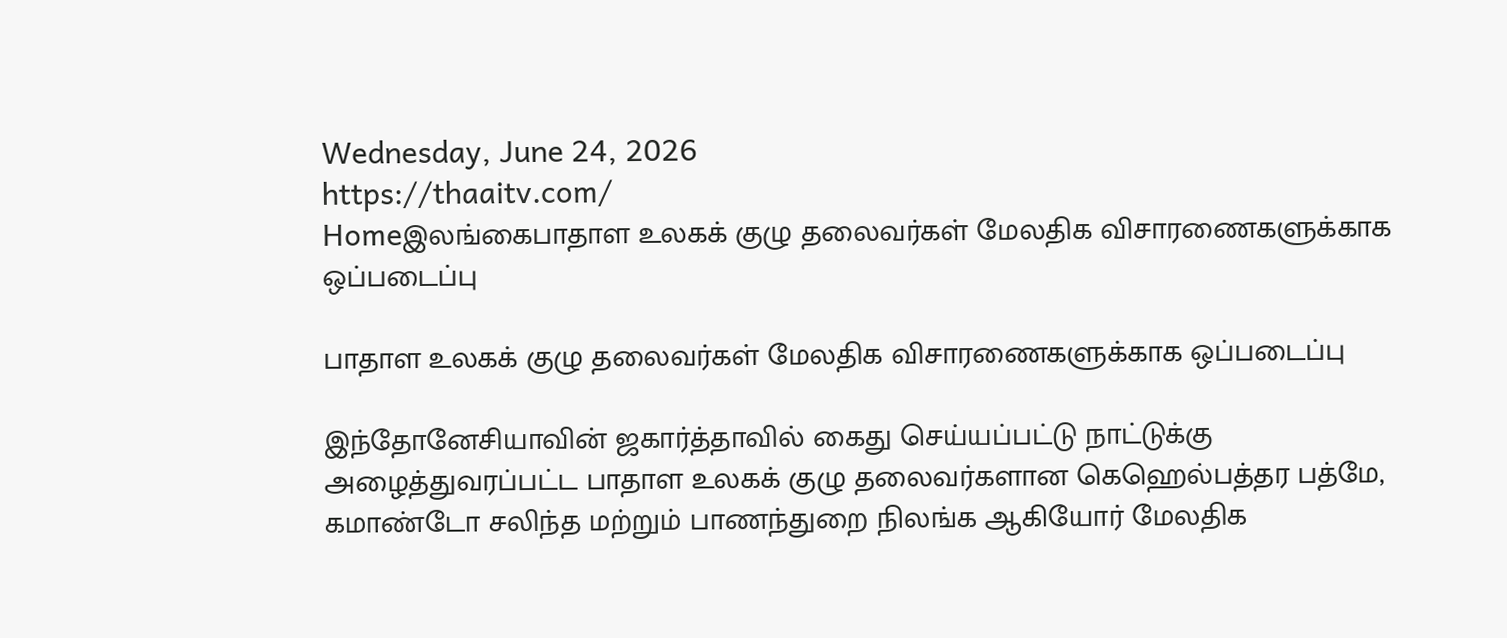Wednesday, June 24, 2026
https://thaaitv.com/
Homeஇலங்கைபாதாள உலகக் குழு தலைவர்கள் மேலதிக விசாரணைகளுக்காக ஒப்படைப்பு

பாதாள உலகக் குழு தலைவர்கள் மேலதிக விசாரணைகளுக்காக ஒப்படைப்பு

இந்தோனேசியாவின் ஜகார்த்தாவில் கைது செய்யப்பட்டு நாட்டுக்கு அழைத்துவரப்பட்ட பாதாள உலகக் குழு தலைவர்களான கெஹெல்பத்தர பத்மே, கமாண்டோ சலிந்த மற்றும் பாணந்துறை நிலங்க ஆகியோர் மேலதிக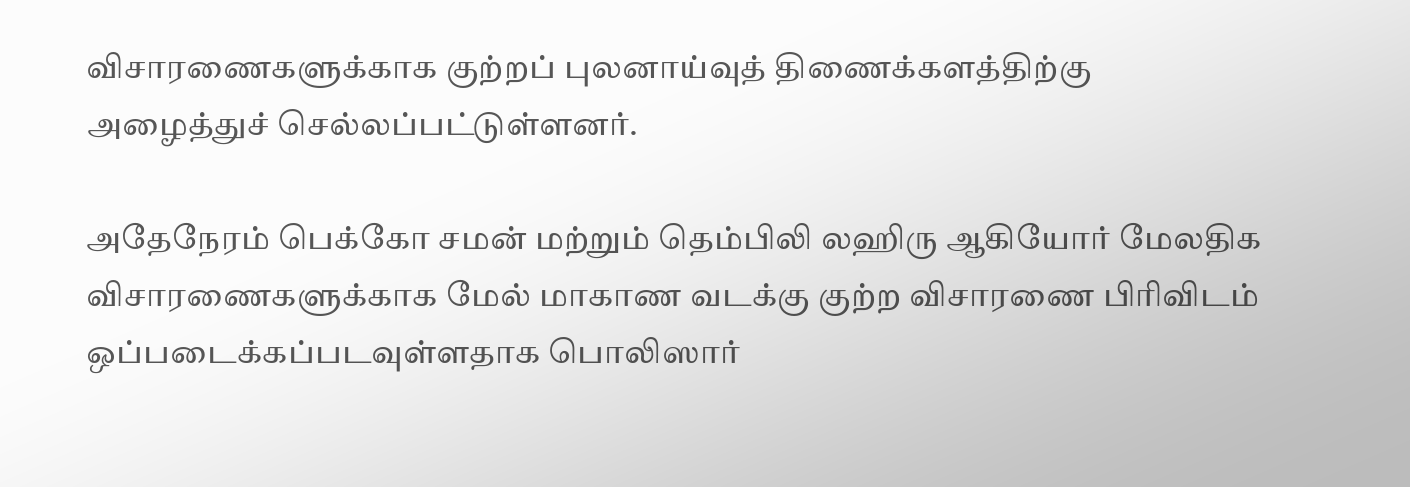விசாரணைகளுக்காக குற்றப் புலனாய்வுத் திணைக்களத்திற்கு அழைத்துச் செல்லப்பட்டுள்ளனர்.

அதேநேரம் பெக்கோ சமன் மற்றும் தெம்பிலி லஹிரு ஆகியோர் மேலதிக
விசாரணைகளுக்காக மேல் மாகாண வடக்கு குற்ற விசாரணை பிரிவிடம்
ஒப்படைக்கப்படவுள்ளதாக பொலிஸார்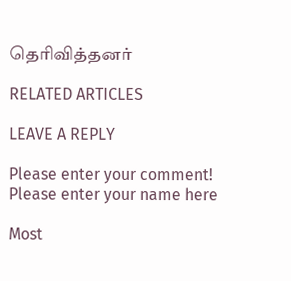தெரிவித்தனர்

RELATED ARTICLES

LEAVE A REPLY

Please enter your comment!
Please enter your name here

Most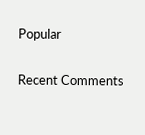Popular

Recent Comments